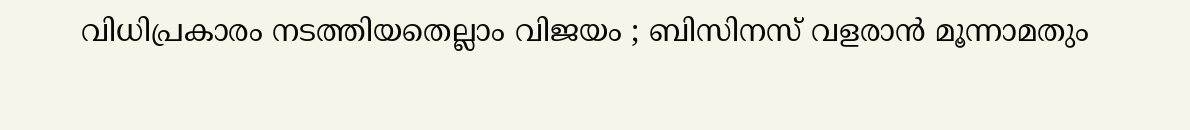വിധിപ്രകാരം നടത്തിയതെല്ലാം വിജയം ; ബിസിനസ് വളരാന്‍ മൂന്നാമതും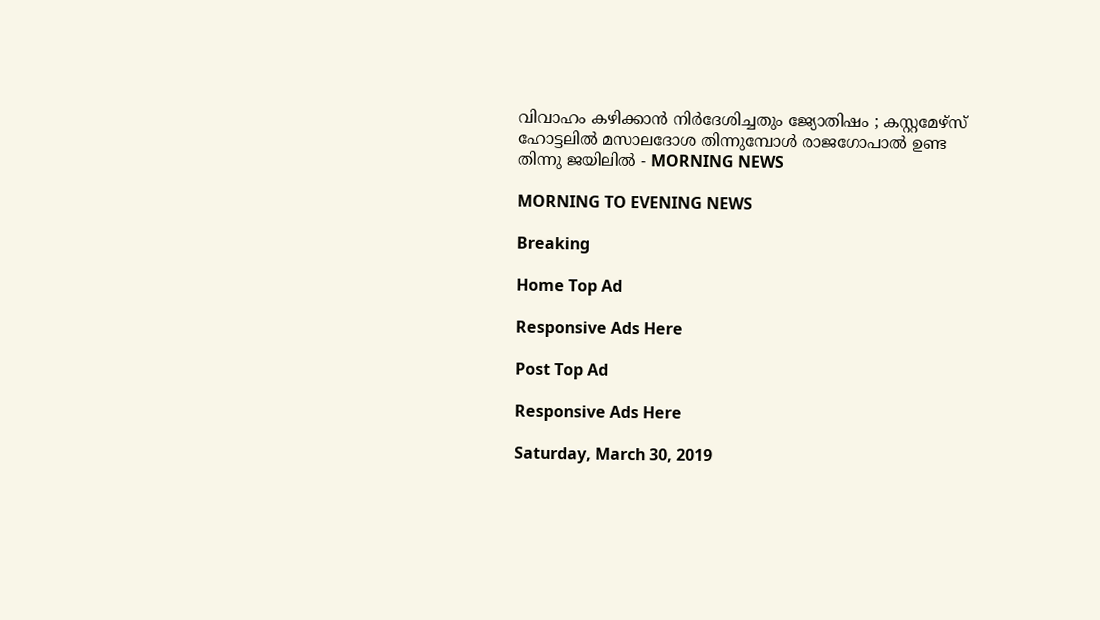വിവാഹം കഴിക്കാന്‍ നിര്‍ദേശിച്ചതും ജ്യോതിഷം ; കസ്റ്റമേഴ്‌സ് ഹോട്ടലില്‍ മസാലദോശ തിന്നുമ്പോള്‍ രാജഗോപാല്‍ ഉണ്ട തിന്നു ജയിലില്‍ - MORNING NEWS

MORNING TO EVENING NEWS

Breaking

Home Top Ad

Responsive Ads Here

Post Top Ad

Responsive Ads Here

Saturday, March 30, 2019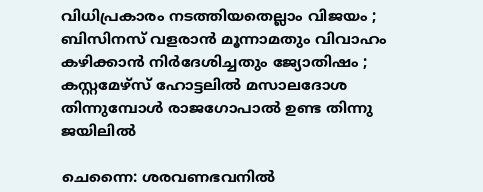വിധിപ്രകാരം നടത്തിയതെല്ലാം വിജയം ; ബിസിനസ് വളരാന്‍ മൂന്നാമതും വിവാഹം കഴിക്കാന്‍ നിര്‍ദേശിച്ചതും ജ്യോതിഷം ; കസ്റ്റമേഴ്‌സ് ഹോട്ടലില്‍ മസാലദോശ തിന്നുമ്പോള്‍ രാജഗോപാല്‍ ഉണ്ട തിന്നു ജയിലില്‍

ചെന്നൈ: ശരവണഭവനില്‍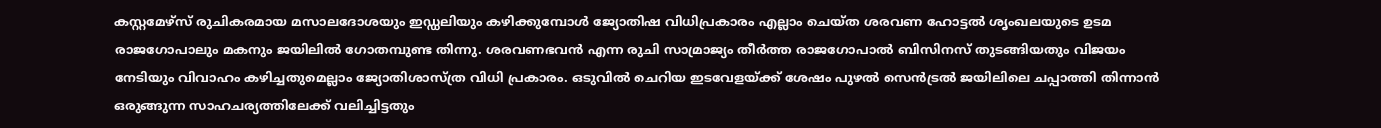കസ്റ്റമേഴ്‌സ് രുചികരമായ മസാലദോശയും ഇഡ്ഡലിയും കഴിക്കുമ്പോള്‍ ജ്യോതിഷ വിധിപ്രകാരം എല്ലാം ചെയ്ത ശരവണ ഹോട്ടല്‍ ശൃംഖലയുടെ ഉടമ രാജഗോപാലും മകനും ജയിലില്‍ ഗോതമ്പുണ്ട തിന്നു. ശരവണഭവന്‍ എന്ന രുചി സാമ്രാജ്യം തീര്‍ത്ത രാജഗോപാല്‍ ബിസിനസ് തുടങ്ങിയതും വിജയം നേടിയും വിവാഹം കഴിച്ചതുമെല്ലാം ജ്യോതിശാസ്ത്ര വിധി പ്രകാരം. ഒടുവില്‍ ചെറിയ ഇടവേളയ്ക്ക് ശേഷം പുഴല്‍ സെന്‍ട്രല്‍ ജയിലിലെ ചപ്പാത്തി തിന്നാന്‍ ഒരുങ്ങുന്ന സാഹചര്യത്തിലേക്ക് വലിച്ചിട്ടതും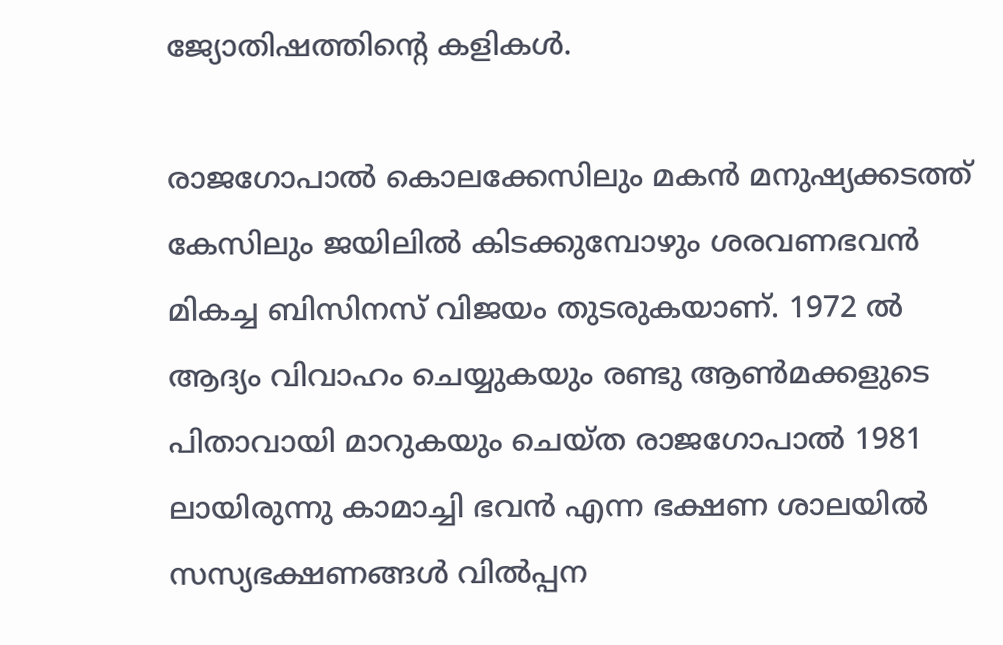ജ്യോതിഷത്തിന്റെ കളികള്‍.

രാജഗോപാല്‍ കൊലക്കേസിലും മകന്‍ മനുഷ്യക്കടത്ത് കേസിലും ജയിലില്‍ കിടക്കുമ്പോഴും ശരവണഭവന്‍ മികച്ച ബിസിനസ് വിജയം തുടരുകയാണ്. 1972 ല്‍ ആദ്യം വിവാഹം ചെയ്യുകയും രണ്ടു ആണ്‍മക്കളുടെ പിതാവായി മാറുകയും ചെയ്ത രാജഗോപാല്‍ 1981 ലായിരുന്നു കാമാച്ചി ഭവന്‍ എന്ന ഭക്ഷണ ശാലയില്‍ സസ്യഭക്ഷണങ്ങള്‍ വില്‍പ്പന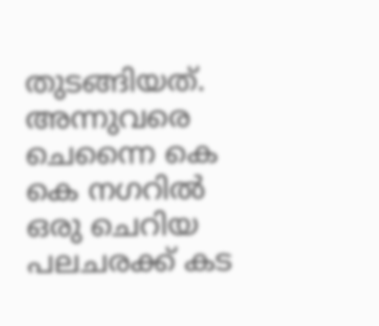തുടങ്ങിയത്. അന്നുവരെ ചെന്നൈ കെ കെ നഗറില്‍ ഒരു ചെറിയ പലചരക്ക് കട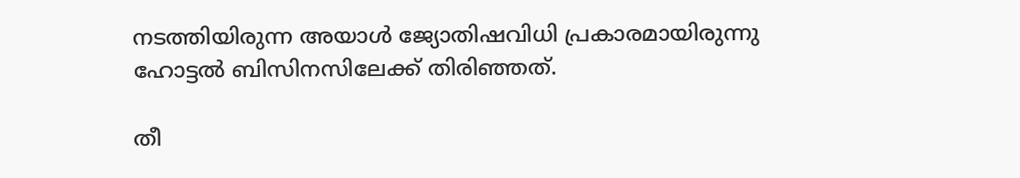നടത്തിയിരുന്ന അയാള്‍ ജ്യോതിഷവിധി പ്രകാരമായിരുന്നു ഹോട്ടല്‍ ബിസിനസിലേക്ക് തിരിഞ്ഞത്.

തീ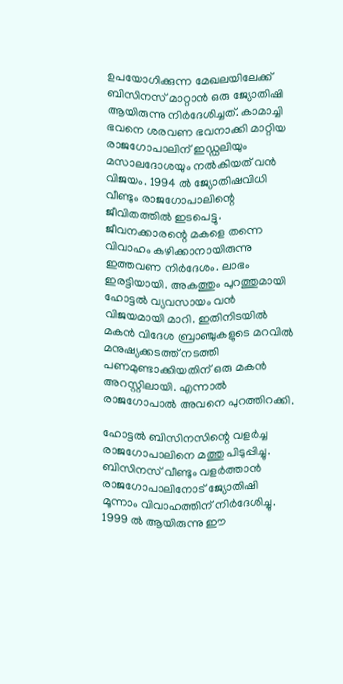ഉപയോഗിക്കുന്ന മേഖലയിലേക്ക് ബിസിനസ് മാറ്റാന്‍ ഒരു ജ്യോതിഷി ആയിരുന്നു നിര്‍ദേശിച്ചത്. കാമാച്ചി ഭവനെ ശരവണ ഭവനാക്കി മാറ്റിയ രാജഗോപാലിന് ഇഡ്ഡലിയും മസാലദോശയും നല്‍കിയത് വന്‍ വിജയം. 1994 ല്‍ ജ്യോതിഷവിധി വീണ്ടും രാജഗോപാലിന്റെ ജീവിതത്തില്‍ ഇടപെട്ടു. ജീവനക്കാരന്റെ മകളെ തന്നെ വിവാഹം കഴിക്കാനായിരുന്നു ഇത്തവണ നിര്‍ദേശം. ലാഭം ഇരട്ടിയായി. അകത്തും പുറത്തുമായി ഹോട്ടല്‍ വ്യവസായം വന്‍ വിജയമായി മാറി. ഇതിനിടയില്‍ മകന്‍ വിദേശ ബ്രാഞ്ചുകളുടെ മറവില്‍ മനുഷ്യക്കടത്ത് നടത്തി പണമുണ്ടാക്കിയതിന് ഒരു മകന്‍ അറസ്റ്റിലായി. എന്നാല്‍ രാജഗോപാല്‍ അവനെ പുറത്തിറക്കി.

ഹോട്ടല്‍ ബിസിനസിന്റെ വളര്‍ച്ച രാജഗോപാലിനെ മത്തു പിടുപ്പിച്ചു. ബിസിനസ് വീണ്ടും വളര്‍ത്താന്‍ രാജഗോപാലിനോട് ജ്യോതിഷി മൂന്നാം വിവാഹത്തിന് നിര്‍ദേശിച്ചു. 1999 ല്‍ ആയിരുന്നു ഈ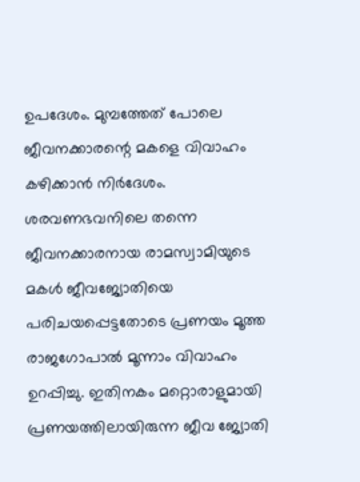ഉപദേശം. മുമ്പത്തേത് പോലെ ജീവനക്കാരന്റെ മകളെ വിവാഹം കഴിക്കാന്‍ നിര്‍ദേശം. ശരവണഭവനിലെ തന്നെ ജീവനക്കാരനായ രാമസ്വാമിയുടെ മകള്‍ ജീവജ്യോതിയെ പരിചയപ്പെട്ടതോടെ പ്രണയം മൂത്ത രാജഗോപാല്‍ മൂന്നാം വിവാഹം ഉറപ്പിച്ചു. ഇതിനകം മറ്റൊരാളുമായി പ്രണയത്തിലായിരുന്ന ജീവ ജ്യോതി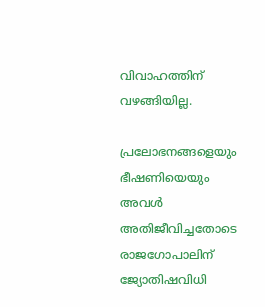വിവാഹത്തിന് വഴങ്ങിയില്ല.

പ്രലോഭനങ്ങളെയും ഭീഷണിയെയും അവള്‍ അതിജീവിച്ചതോടെ രാജഗോപാലിന് ജ്യോതിഷവിധി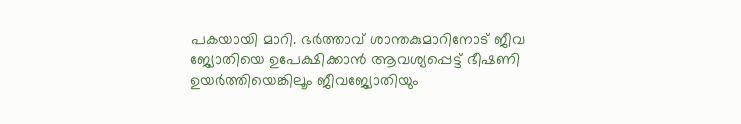പകയായി മാറി. ഭര്‍ത്താവ് ശാന്തകുമാറിനോട് ജീവ ജ്യോതിയെ ഉപേക്ഷിക്കാന്‍ ആവശ്യപ്പെട്ട് ഭീഷണി ഉയര്‍ത്തിയെങ്കിലൂം ജീവജ്യോതിയും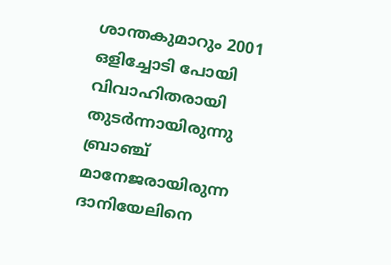ശാന്തകുമാറും 2001 ഒളിച്ചോടി പോയി വിവാഹിതരായി തുടര്‍ന്നായിരുന്നു ബ്രാഞ്ച് മാനേജരായിരുന്ന ദാനിയേലിനെ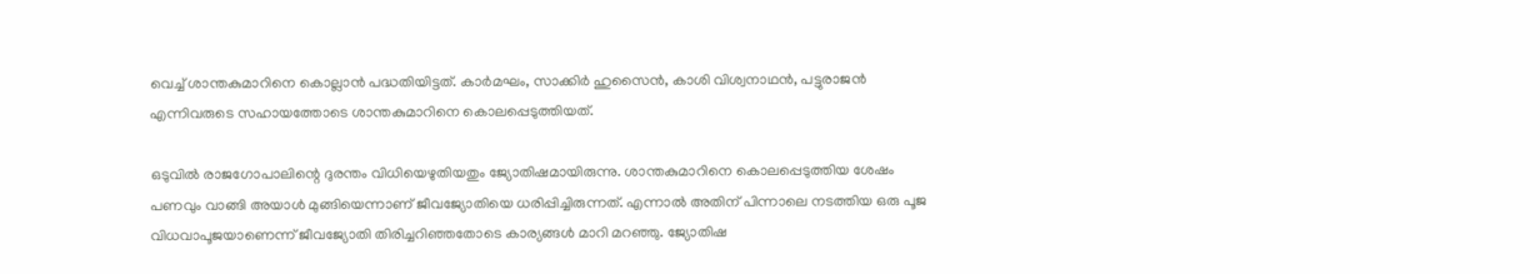വെച്ച് ശാന്തകുമാറിനെ കൊല്ലാന്‍ പദ്ധതിയിട്ടത്. കാര്‍മഘം, സാക്കിര്‍ ഹുസൈന്‍, കാശി വിശ്വനാഥന്‍, പട്ടുരാജന്‍ എന്നിവരുടെ സഹായത്തോടെ ശാന്തകുമാറിനെ കൊലപ്പെടുത്തിയത്.

ഒടുവില്‍ രാജഗോപാലിന്റെ ദുരന്തം വിധിയെഴുതിയതും ജ്യോതിഷമായിരുന്നു. ശാന്തകുമാറിനെ കൊലപ്പെടുത്തിയ ശേഷം പണവും വാങ്ങി അയാള്‍ മുങ്ങിയെന്നാണ് ജീവജ്യോതിയെ ധരിപ്പിച്ചിരുന്നത്. എന്നാല്‍ അതിന് പിന്നാലെ നടത്തിയ ഒരു പൂജ വിധവാപൂജയാണെന്ന് ജീവജ്യോതി തിരിച്ചറിഞ്ഞതോടെ കാര്യങ്ങള്‍ മാറി മറഞ്ഞു. ജ്യോതിഷ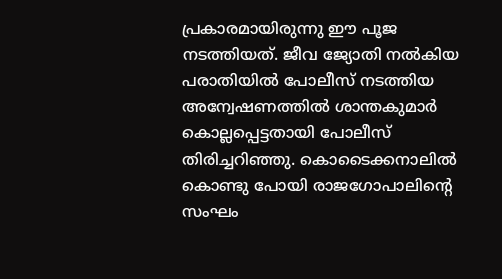പ്രകാരമായിരുന്നു ഈ പൂജ നടത്തിയത്. ജീവ ജ്യോതി നല്‍കിയ പരാതിയില്‍ പോലീസ് നടത്തിയ അന്വേഷണത്തില്‍ ശാന്തകുമാര്‍ കൊല്ലപ്പെട്ടതായി പോലീസ് തിരിച്ചറിഞ്ഞു. കൊടൈക്കനാലില്‍ കൊണ്ടു പോയി രാജഗോപാലിന്റെ സംഘം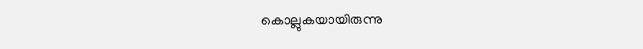കൊല്ലുകയായിരുന്നു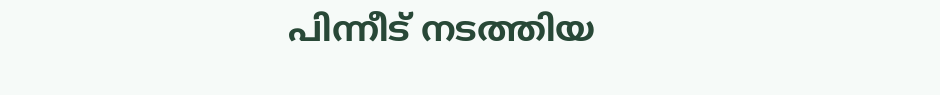പിന്നീട് നടത്തിയ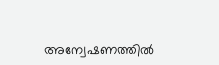അന്വേഷണത്തില്‍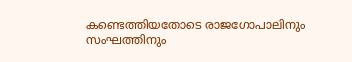കണ്ടെത്തിയതോടെ രാജഗോപാലിനും സംഘത്തിനും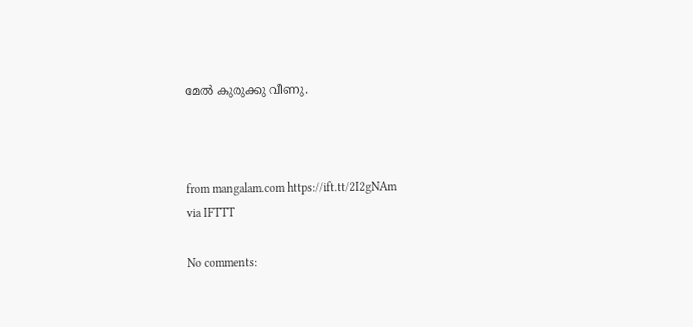മേല്‍ കുരുക്കു വീണു.



from mangalam.com https://ift.tt/2I2gNAm
via IFTTT

No comments: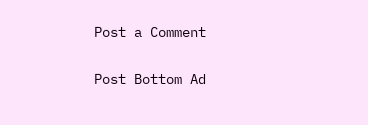Post a Comment

Post Bottom Ad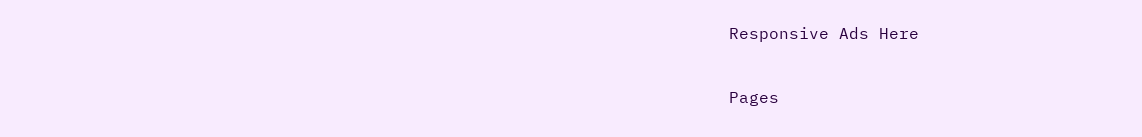Responsive Ads Here

Pages